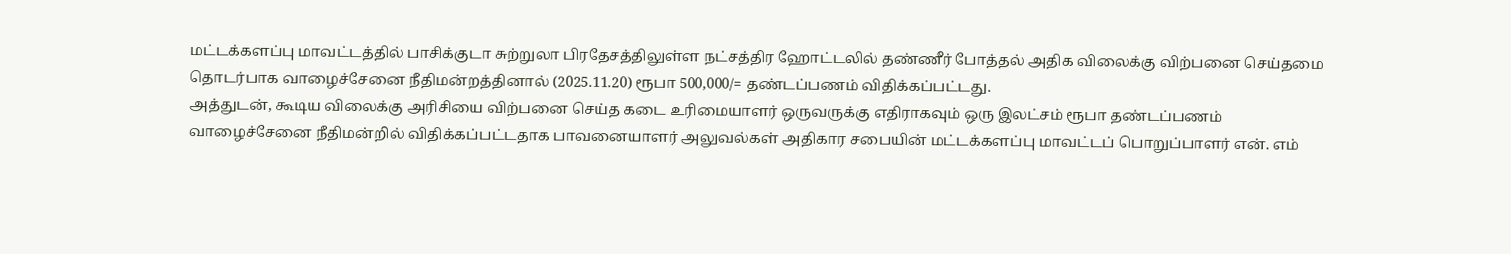மட்டக்களப்பு மாவட்டத்தில் பாசிக்குடா சுற்றுலா பிரதேசத்திலுள்ள நட்சத்திர ஹோட்டலில் தண்ணீர் போத்தல் அதிக விலைக்கு விற்பனை செய்தமை தொடர்பாக வாழைச்சேனை நீதிமன்றத்தினால் (2025.11.20) ரூபா 500,000/= தண்டப்பணம் விதிக்கப்பட்டது.
அத்துடன், கூடிய விலைக்கு அரிசியை விற்பனை செய்த கடை உரிமையாளர் ஒருவருக்கு எதிராகவும் ஒரு இலட்சம் ரூபா தண்டப்பணம் வாழைச்சேனை நீதிமன்றில் விதிக்கப்பட்டதாக பாவனையாளர் அலுவல்கள் அதிகார சபையின் மட்டக்களப்பு மாவட்டப் பொறுப்பாளர் என். எம்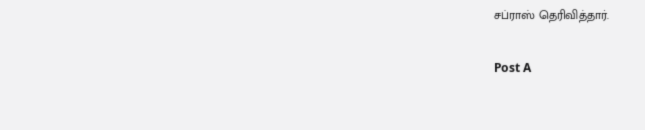சப்ராஸ் தெரிவித்தார்.

Post A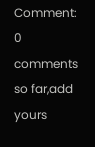Comment:
0 comments so far,add yours